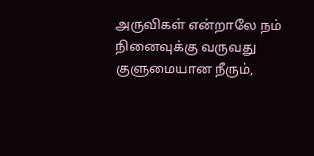அருவிகள் என்றாலே நம் நினைவுக்கு வருவது குளுமையான நீரும்,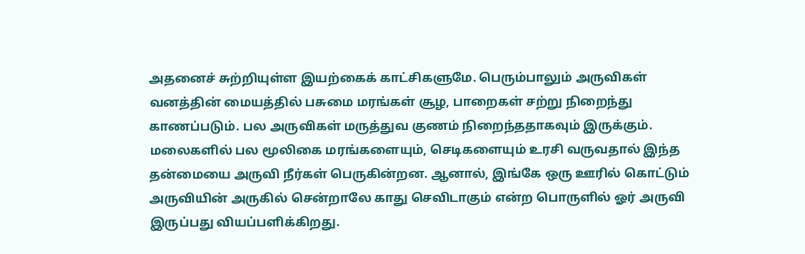அதனைச் சுற்றியுள்ள இயற்கைக் காட்சிகளுமே. பெரும்பாலும் அருவிகள் வனத்தின் மையத்தில் பசுமை மரங்கள் சூழ, பாறைகள் சற்று நிறைந்து காணப்படும். பல அருவிகள் மருத்துவ குணம் நிறைந்ததாகவும் இருக்கும். மலைகளில் பல மூலிகை மரங்களையும், செடிகளையும் உரசி வருவதால் இந்த தன்மையை அருவி நீர்கள் பெருகின்றன. ஆனால், இங்கே ஒரு ஊரில் கொட்டும் அருவியின் அருகில் சென்றாலே காது செவிடாகும் என்ற பொருளில் ஓர் அருவி இருப்பது வியப்பளிக்கிறது.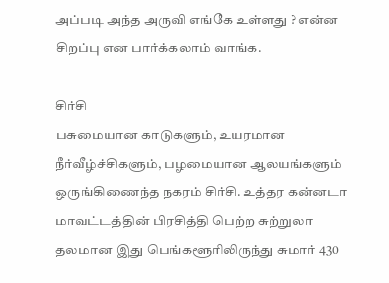அப்படி அந்த அருவி எங்கே உள்ளது ? என்ன சிறப்பு என பார்க்கலாம் வாங்க.

சிர்சி
பசுமையான காடுகளும், உயரமான நீர்வீழ்ச்சிகளும், பழமையான ஆலயங்களும் ஒருங்கிணைந்த நகரம் சிர்சி. உத்தர கன்னடா மாவட்டத்தின் பிரசித்தி பெற்ற சுற்றுலா தலமான இது பெங்களூரிலிருந்து சுமார் 430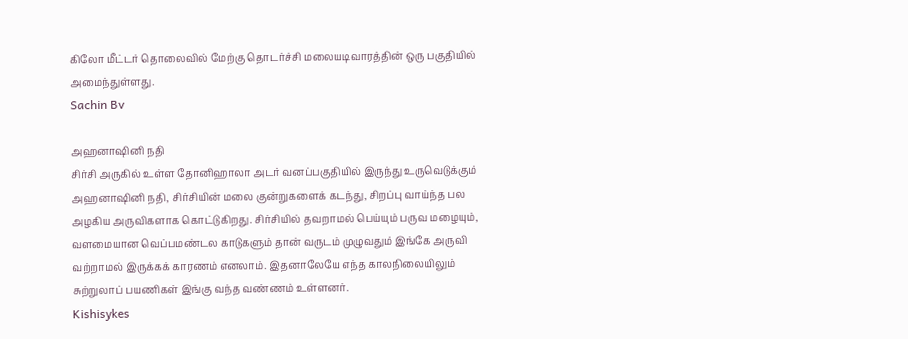கிலோ மீட்டர் தொலைவில் மேற்கு தொடர்ச்சி மலையடிவாரத்தின் ஒரு பகுதியில் அமைந்துள்ளது.
Sachin Bv

அஹனாஷினி நதி
சிர்சி அருகில் உள்ள தோனிஹாலா அடர் வனப்பகுதியில் இருந்து உருவெடுக்கும் அஹனாஷினி நதி, சிர்சியின் மலை குன்றுகளைக் கடந்து, சிறப்பு வாய்ந்த பல அழகிய அருவிகளாக கொட்டுகிறது. சிர்சியில் தவறாமல் பெய்யும் பருவ மழையும், வளமையான வெப்பமண்டல காடுகளும் தான் வருடம் முழுவதும் இங்கே அருவி வற்றாமல் இருக்கக் காரணம் எனலாம். இதனாலேயே எந்த காலநிலையிலும் சுற்றுலாப் பயணிகள் இங்கு வந்த வண்ணம் உள்ளனர்.
Kishisykes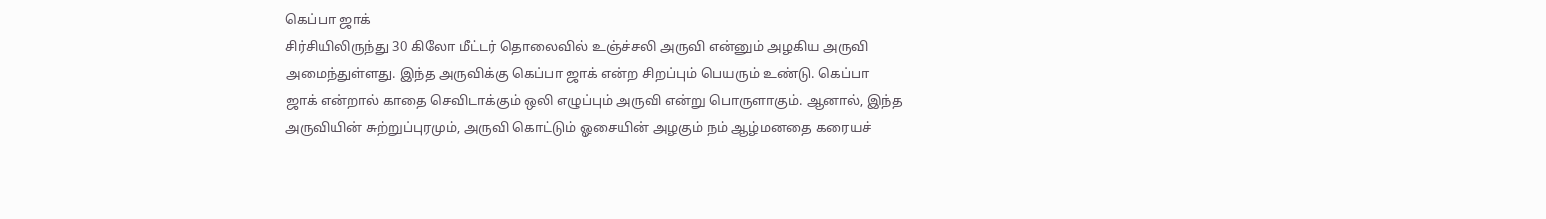கெப்பா ஜாக்
சிர்சியிலிருந்து 30 கிலோ மீட்டர் தொலைவில் உஞ்ச்சலி அருவி என்னும் அழகிய அருவி அமைந்துள்ளது. இந்த அருவிக்கு கெப்பா ஜாக் என்ற சிறப்பும் பெயரும் உண்டு. கெப்பா ஜாக் என்றால் காதை செவிடாக்கும் ஒலி எழுப்பும் அருவி என்று பொருளாகும். ஆனால், இந்த அருவியின் சுற்றுப்புரமும், அருவி கொட்டும் ஓசையின் அழகும் நம் ஆழ்மனதை கரையச்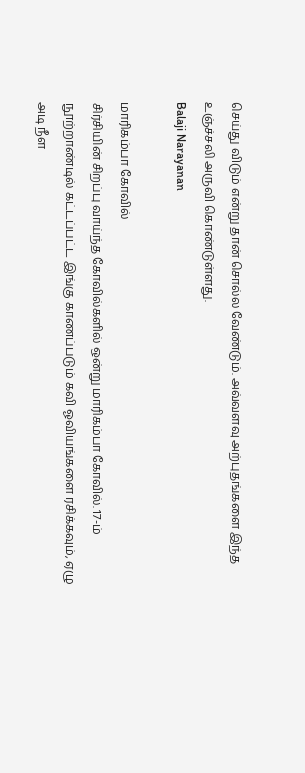செய்து விடும் என்று தான் சொல்ல வேண்டும். அவ்வளவு அற்புதங்களை இந்த உஞ்ச்சலி அருவி கொண்டுள்ளது.
Balaji Narayanan

மாரிகம்பா கோவில்
சிர்சியின் சிறப்பு வாய்ந்த கோவில்களில் ஒன்று மாரிகம்பா கோவில். 17-ம் நூற்றாண்டில் கட்டப்பட்ட இங்கு காணப்படும் கவி ஓவியங்களை ரசிக்கவும், ஏழு அடி நீள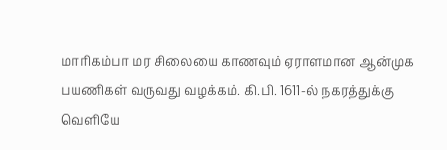மாரிகம்பா மர சிலையை காணவும் ஏராளமான ஆன்முக பயணிகள் வருவது வழக்கம். கி.பி. 1611-ல் நகரத்துக்கு வெளியே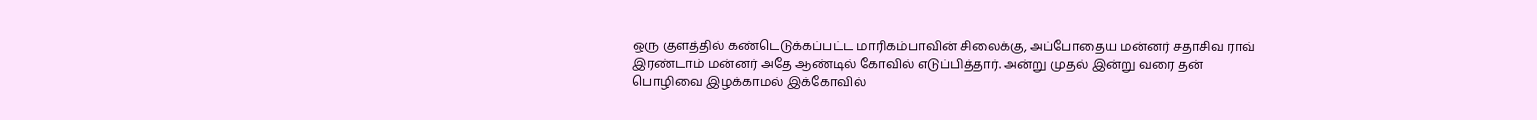ஒரு குளத்தில் கண்டெடுக்கப்பட்ட மாரிகம்பாவின் சிலைக்கு, அப்போதைய மன்னர் சதாசிவ ராவ் இரண்டாம் மன்னர் அதே ஆண்டில் கோவில் எடுப்பித்தார். அன்று முதல் இன்று வரை தன் பொழிவை இழக்காமல் இக்கோவில்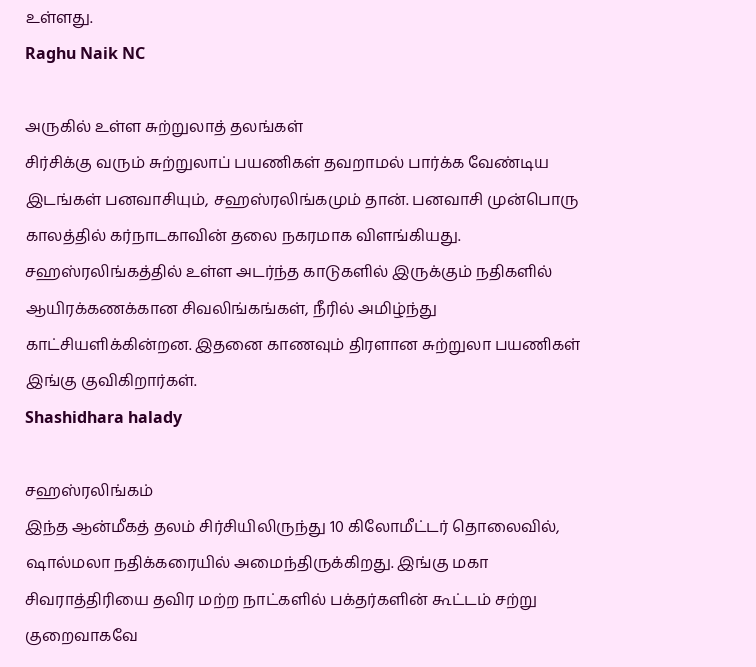உள்ளது.
Raghu Naik NC

அருகில் உள்ள சுற்றுலாத் தலங்கள்
சிர்சிக்கு வரும் சுற்றுலாப் பயணிகள் தவறாமல் பார்க்க வேண்டிய இடங்கள் பனவாசியும், சஹஸ்ரலிங்கமும் தான். பனவாசி முன்பொரு காலத்தில் கர்நாடகாவின் தலை நகரமாக விளங்கியது. சஹஸ்ரலிங்கத்தில் உள்ள அடர்ந்த காடுகளில் இருக்கும் நதிகளில் ஆயிரக்கணக்கான சிவலிங்கங்கள், நீரில் அமிழ்ந்து காட்சியளிக்கின்றன. இதனை காணவும் திரளான சுற்றுலா பயணிகள் இங்கு குவிகிறார்கள்.
Shashidhara halady

சஹஸ்ரலிங்கம்
இந்த ஆன்மீகத் தலம் சிர்சியிலிருந்து 10 கிலோமீட்டர் தொலைவில், ஷால்மலா நதிக்கரையில் அமைந்திருக்கிறது. இங்கு மகா சிவராத்திரியை தவிர மற்ற நாட்களில் பக்தர்களின் கூட்டம் சற்று குறைவாகவே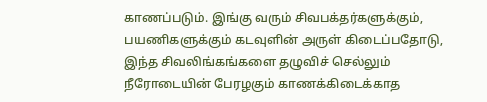காணப்படும். இங்கு வரும் சிவபக்தர்களுக்கும், பயணிகளுக்கும் கடவுளின் அருள் கிடைப்பதோடு, இந்த சிவலிங்கங்களை தழுவிச் செல்லும் நீரோடையின் பேரழகும் காணக்கிடைக்காத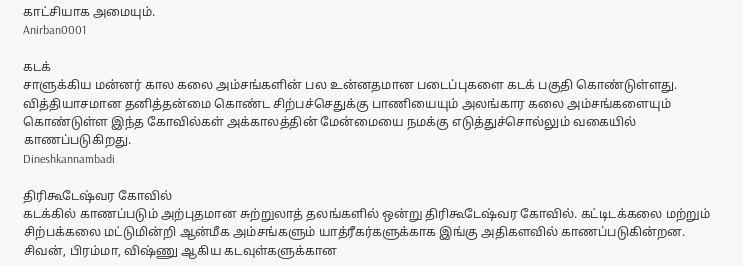காட்சியாக அமையும்.
Anirban0001

கடக்
சாளுக்கிய மன்னர் கால கலை அம்சங்களின் பல உன்னதமான படைப்புகளை கடக் பகுதி கொண்டுள்ளது. வித்தியாசமான தனித்தன்மை கொண்ட சிற்பச்செதுக்கு பாணியையும் அலங்கார கலை அம்சங்களையும் கொண்டுள்ள இந்த கோவில்கள் அக்காலத்தின் மேன்மையை நமக்கு எடுத்துச்சொல்லும் வகையில் காணப்படுகிறது.
Dineshkannambadi

திரிகூடேஷ்வர கோவில்
கடக்கில் காணப்படும் அற்புதமான சுற்றுலாத் தலங்களில் ஒன்று திரிகூடேஷ்வர கோவில். கட்டிடக்கலை மற்றும் சிற்பக்கலை மட்டுமின்றி ஆன்மீக அம்சங்களும் யாத்ரீகர்களுக்காக இங்கு அதிகளவில் காணப்படுகின்றன. சிவன், பிரம்மா, விஷ்ணு ஆகிய கடவுள்களுக்கான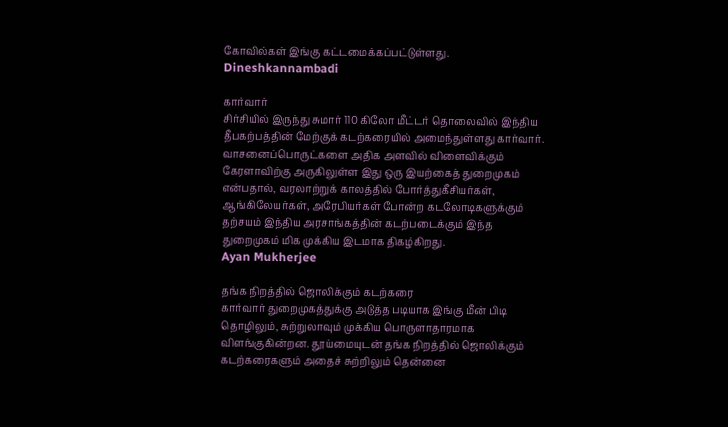கோவில்கள் இங்கு கட்டமைக்கப்பட்டுள்ளது.
Dineshkannambadi

கார்வார்
சிர்சியில் இருந்து சுமார் 110 கிலோ மீட்டர் தொலைவில் இந்திய தீபகற்பத்தின் மேற்குக் கடற்கரையில் அமைந்துள்ளது கார்வார். வாசனைப்பொருட்களை அதிக அளவில் விளைவிக்கும் கேரளாவிற்கு அருகிலுள்ள இது ஒரு இயற்கைத் துறைமுகம் என்பதால், வரலாற்றுக் காலத்தில் போர்த்துகீசியர்கள், ஆங்கிலேயர்கள், அரேபியர்கள் போன்ற கடலோடிகளுக்கும் தற்சயம் இந்திய அரசாங்கத்தின் கடற்படைக்கும் இந்த துறைமுகம் மிக முக்கிய இடமாக திகழ்கிறது.
Ayan Mukherjee

தங்க நிறத்தில் ஜொலிக்கும் கடற்கரை
கார்வார் துறைமுகத்துக்கு அடுத்த படியாக இங்கு மீன் பிடி தொழிலும், சுற்றுலாவும் முக்கிய பொருளாதாரமாக விளங்குகின்றன. தூய்மையுடன் தங்க நிறத்தில் ஜொலிக்கும் கடற்கரைகளும் அதைச் சுற்றிலும் தென்னை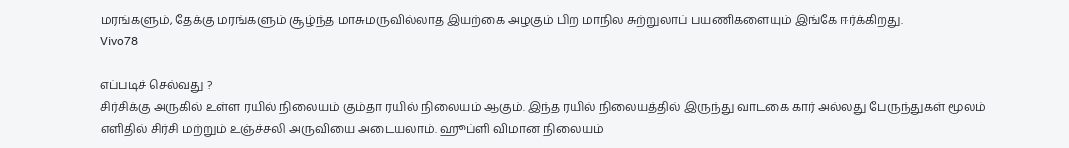மரங்களும், தேக்கு மரங்களும் சூழ்ந்த மாசுமருவில்லாத இயற்கை அழகும் பிற மாநில சுற்றுலாப் பயணிகளையும் இங்கே ஈர்க்கிறது.
Vivo78

எப்படிச் செல்வது ?
சிர்சிக்கு அருகில் உள்ள ரயில் நிலையம் கும்தா ரயில் நிலையம் ஆகும். இந்த ரயில் நிலையத்தில் இருந்து வாடகை கார் அல்லது பேருந்துகள் மூலம் எளிதில் சிர்சி மற்றும் உஞ்ச்சலி அருவியை அடையலாம். ஹூப்ளி விமான நிலையம்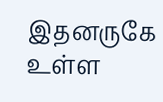இதனருகே உள்ள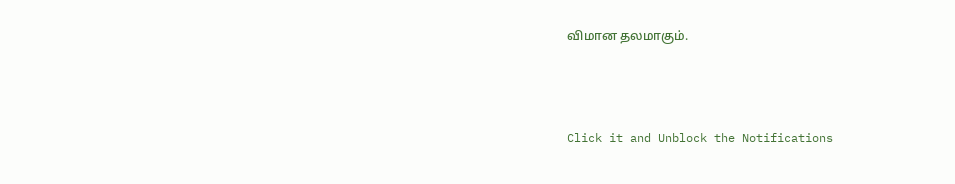விமான தலமாகும்.



Click it and Unblock the Notifications